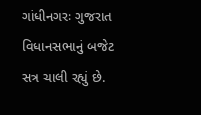ગાંધીનગરઃ ગુજરાત વિધાનસભાનું બજેટ સત્ર ચાલી રહ્યું છે.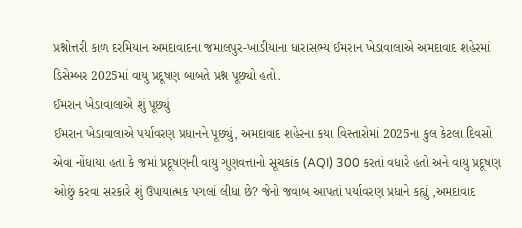પ્રશ્નોત્તરી કાળ દરમિયાન અમદાવાદના જમાલપુર-ખાડીયાના ધારાસભ્ય ઈમરાન ખેડાવાલાએ અમદાવાદ શહેરમાં ડિસેમ્બર 2025માં વાયુ પ્રદૂષણ બાબતે પ્રશ્ન પૂછ્યો હતો.
ઈમરાન ખેડાવાલાએ શું પૂછ્યું
ઈમરાન ખેડાવાલાએ પર્યાવરણ પ્રધાનને પૂછ્યું, અમદાવાદ શહેરના કયા વિસ્તારોમાં 2025ના કુલ કેટલા દિવસો એવા નોંધાયા હતા કે જમાં પ્રદૂષણની વાયુ ગુણવત્તાનો સૂચકાંક (AQI) 300 કરતાં વધારે હતો અને વાયુ પ્રદૂષણ ઓછું કરવા સરકારે શું ઉપાયાત્મક પગલાં લીધા છે? જેનો જવાબ આપતાં પર્યાવરણ પ્રધાને કહ્યું ,અમદાવાદ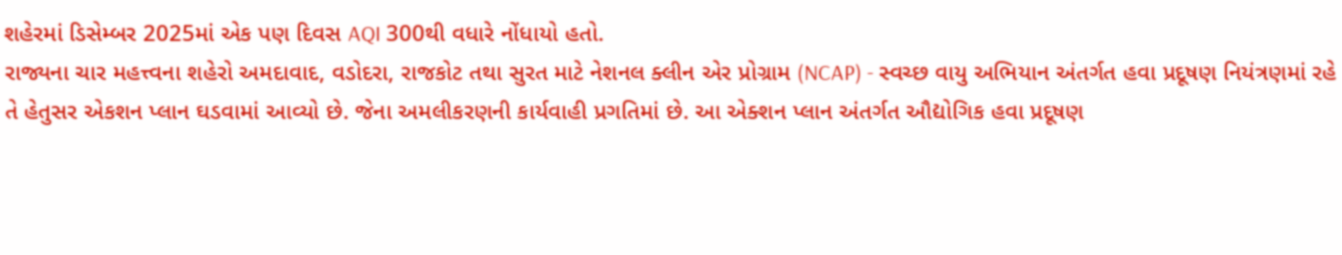શહેરમાં ડિસેમ્બર 2025માં એક પણ દિવસ AQI 300થી વધારે નોંધાયો હતો.
રાજ્યના ચાર મહત્ત્વના શહેરો અમદાવાદ, વડોદરા, રાજકોટ તથા સુરત માટે નેશનલ ક્લીન એર પ્રોગ્રામ (NCAP) - સ્વચ્છ વાયુ અભિયાન અંતર્ગત હવા પ્રદૂષણ નિયંત્રણમાં રહે તે હેતુસર એકશન પ્લાન ઘડવામાં આવ્યો છે. જેના અમલીકરણની કાર્યવાહી પ્રગતિમાં છે. આ એક્શન પ્લાન અંતર્ગત ઔદ્યોગિક હવા પ્રદૂષણ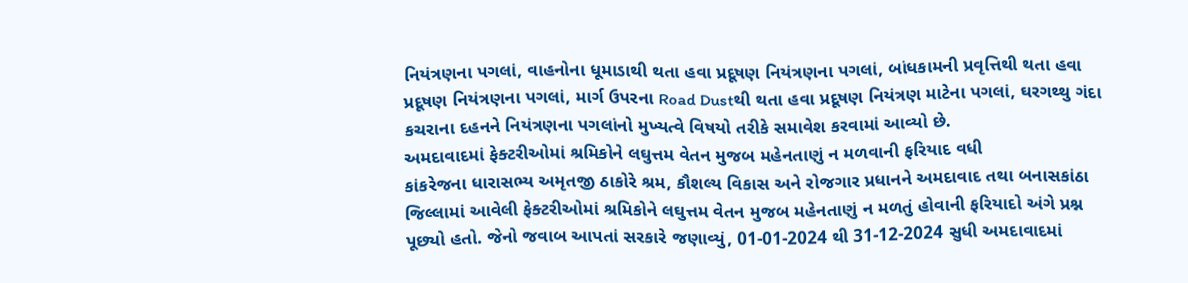નિયંત્રણના પગલાં, વાહનોના ધૂમાડાથી થતા હવા પ્રદૂષણ નિયંત્રણના પગલાં, બાંધકામની પ્રવૃત્તિથી થતા હવા પ્રદૂષણ નિયંત્રણના પગલાં, માર્ગ ઉપરના Road Dustથી થતા હવા પ્રદૂષણ નિયંત્રણ માટેના પગલાં, ઘરગથ્થુ ગંદા કચરાના દહનને નિયંત્રણના પગલાંનો મુખ્યત્વે વિષયો તરીકે સમાવેશ કરવામાં આવ્યો છે.
અમદાવાદમાં ફેક્ટરીઓમાં શ્રમિકોને લઘુત્તમ વેતન મુજબ મહેનતાણું ન મળવાની ફરિયાદ વધી
કાંકરેજના ધારાસભ્ય અમૃતજી ઠાકોરે શ્રમ, કૌશલ્ય વિકાસ અને રોજગાર પ્રધાનને અમદાવાદ તથા બનાસકાંઠા જિલ્લામાં આવેલી ફેક્ટરીઓમાં શ્રમિકોને લઘુત્તમ વેતન મુજબ મહેનતાણું ન મળતું હોવાની ફરિયાદો અંગે પ્રશ્ન પૂછ્યો હતો. જેનો જવાબ આપતાં સરકારે જણાવ્યું, 01-01-2024 થી 31-12-2024 સુધી અમદાવાદમાં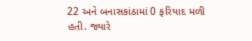22 અને બનાસકાંઠામાં 0 ફરિયાદ મળી હતી. જ્યારે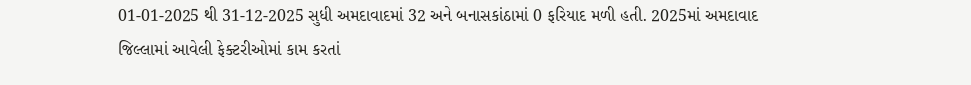01-01-2025 થી 31-12-2025 સુધી અમદાવાદમાં 32 અને બનાસકાંઠામાં 0 ફરિયાદ મળી હતી. 2025માં અમદાવાદ જિલ્લામાં આવેલી ફેક્ટરીઓમાં કામ કરતાં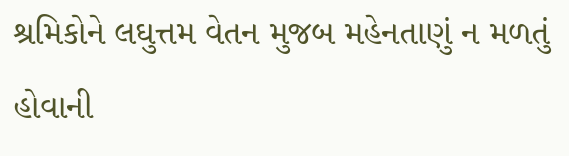શ્રમિકોને લઘુત્તમ વેતન મુજબ મહેનતાણું ન મળતું હોવાની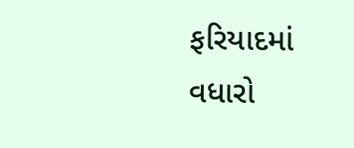ફરિયાદમાં વધારો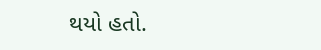થયો હતો.